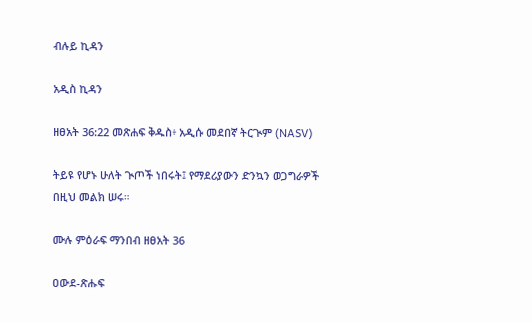ብሉይ ኪዳን

አዲስ ኪዳን

ዘፀአት 36:22 መጽሐፍ ቅዱስ፥ አዲሱ መደበኛ ትርጒም (NASV)

ትይዩ የሆኑ ሁለት ጒጦች ነበሩት፤ የማደሪያውን ድንኳን ወጋግራዎች በዚህ መልክ ሠሩ።

ሙሉ ምዕራፍ ማንበብ ዘፀአት 36

ዐውደ-ጽሑፍ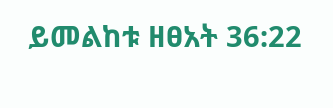ይመልከቱ ዘፀአት 36:22